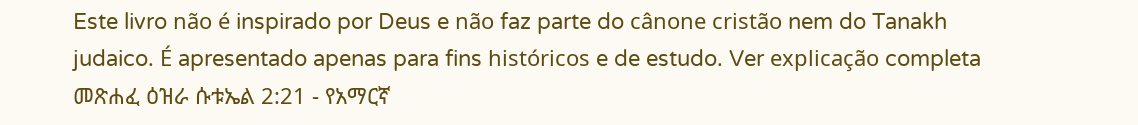Este livro não é inspirado por Deus e não faz parte do cânone cristão nem do Tanakh judaico. É apresentado apenas para fins históricos e de estudo. Ver explicação completa መጽሐፈ ዕዝራ ሱቱኤል 2:21 - የአማርኛ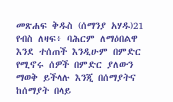መጽሐፍ ቅዱስ (ሰማንያ አሃዱ)21 የብስ ለዛፍ፥ ባሕርም ለማዕበልዋ እንደ ተሰጠች እንዲሁም በምድር የሚኖሩ ሰዎች በምድር ያለውን ማወቅ ይችላሉ እንጂ በሰማያትና ከሰማያት በላይ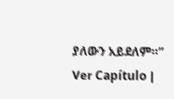ያለውን አይደለም።” Ver Capítulo |